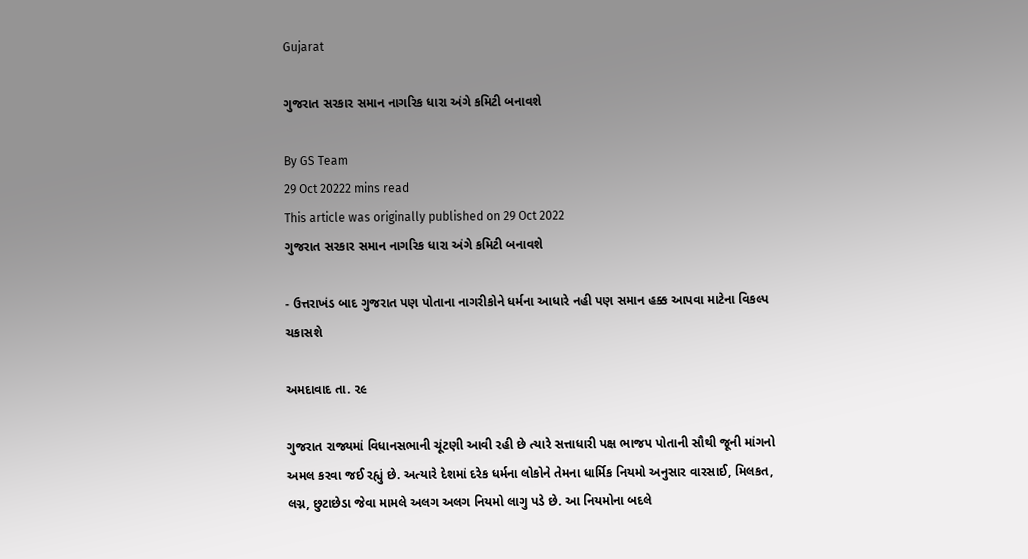Gujarat

ગુજરાત સરકાર સમાન નાગરિક ધારા અંગે કમિટી બનાવશે

By GS Team
29 Oct 20222 mins read
This article was originally published on 29 Oct 2022
ગુજરાત સરકાર સમાન નાગરિક ધારા અંગે કમિટી બનાવશે

- ઉત્તરાખંડ બાદ ગુજરાત પણ પોતાના નાગરીકોને ધર્મના આધારે નહી પણ સમાન હક્ક આપવા માટેના વિકલ્પ ચકાસશે

અમદાવાદ તા. ૨૯

ગુજરાત રાજ્યમાં વિધાનસભાની ચૂંટણી આવી રહી છે ત્યારે સત્તાધારી પક્ષ ભાજપ પોતાની સૌથી જૂની માંગનો અમલ કરવા જઈ રહ્યું છે. અત્યારે દેશમાં દરેક ધર્મના લોકોને તેમના ધાર્મિક નિયમો અનુસાર વારસાઈ, મિલકત, લગ્ન, છુટાછેડા જેવા મામલે અલગ અલગ નિયમો લાગુ પડે છે. આ નિયમોના બદલે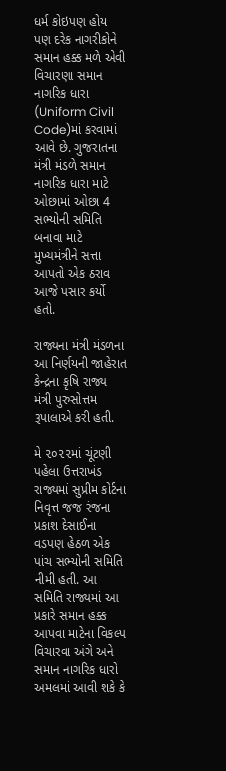ધર્મ કોઇપણ હોય પણ દરેક નાગરીકોને સમાન હક્ક મળે એવી વિચારણા સમાન નાગરિક ધારા (Uniform Civil Code)માં કરવામાં આવે છે. ગુજરાતના મંત્રી મંડળે સમાન નાગરિક ધારા માટે ઓછામાં ઓછા 4 સભ્યોની સમિતિ બનાવા માટે મુખ્યમંત્રીને સત્તા આપતો એક ઠરાવ આજે પસાર કર્યો હતો.

રાજ્યના મંત્રી મંડળના આ નિર્ણયની જાહેરાત કેન્દ્રના કૃષિ રાજ્ય મંત્રી પુરુસોત્તમ રૂપાલાએ કરી હતી.

મે ૨૦૨૨માં ચૂંટણી પહેલા ઉત્તરાખંડ રાજ્યમાં સુપ્રીમ કોર્ટના નિવૃત્ત જજ રંજના પ્રકાશ દેસાઈના વડપણ હેઠળ એક પાંચ સભ્યોની સમિતિ નીમી હતી. આ સમિતિ રાજ્યમાં આ પ્રકારે સમાન હક્ક આપવા માટેના વિકલ્પ વિચારવા અંગે અને સમાન નાગરિક ધારો અમલમાં આવી શકે કે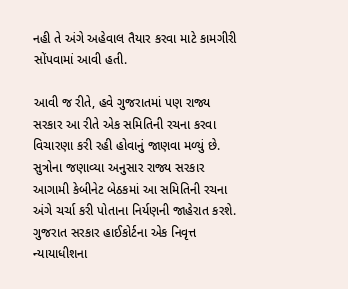નહી તે અંગે અહેવાલ તૈયાર કરવા માટે કામગીરી સોંપવામાં આવી હતી.

આવી જ રીતે, હવે ગુજરાતમાં પણ રાજ્ય સરકાર આ રીતે એક સમિતિની રચના કરવા વિચારણા કરી રહી હોવાનું જાણવા મળ્યું છે. સુત્રોના જણાવ્યા અનુસાર રાજ્ય સરકાર આગામી કેબીનેટ બેઠકમાં આ સમિતિની રચના અંગે ચર્ચા કરી પોતાના નિર્યણની જાહેરાત કરશે. ગુજરાત સરકાર હાઈકોર્ટના એક નિવૃત્ત ન્યાયાધીશના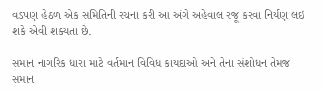વડપણ હેઠળ એક સમિતિની રચના કરી આ અંગે અહેવાલ રજૂ કરવા નિર્યણ લઇ શકે એવી શક્યતા છે.

સમાન નાગરિક ધારા માટે વર્તમાન વિવિધ કાયદાઓ અને તેના સંશોધન તેમજ સમાન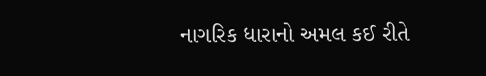નાગરિક ધારાનો અમલ કઈ રીતે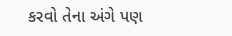કરવો તેના અંગે પણ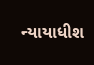ન્યાયાધીશ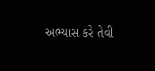અભ્યાસ કરે તેવી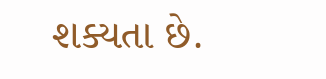શક્યતા છે.